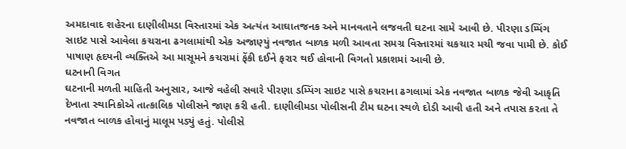અમદાવાદ શહેરના દાણીલીમડા વિસ્તારમાં એક અત્યંત આઘાતજનક અને માનવતાને લજવતી ઘટના સામે આવી છે. પીરણા ડમ્પિંગ સાઇટ પાસે આવેલા કચરાના ઢગલામાંથી એક અજાણ્યું નવજાત બાળક મળી આવતા સમગ્ર વિસ્તારમાં ચકચાર મચી જવા પામી છે. કોઈ પાષાણ હૃદયની વ્યક્તિએ આ માસૂમને કચરામાં ફેંકી દઈને ફરાર થઈ હોવાની વિગતો પ્રકાશમાં આવી છે.
ઘટનાની વિગત
ઘટનાની મળતી માહિતી અનુસાર, આજે વહેલી સવારે પીરણા ડમ્પિંગ સાઇટ પાસે કચરાના ઢગલામાં એક નવજાત બાળક જેવી આકૃતિ દેખાતા સ્થાનિકોએ તાત્કાલિક પોલીસને જાણ કરી હતી. દાણીલીમડા પોલીસની ટીમ ઘટના સ્થળે દોડી આવી હતી અને તપાસ કરતા તે નવજાત બાળક હોવાનું માલૂમ પડ્યું હતું. પોલીસે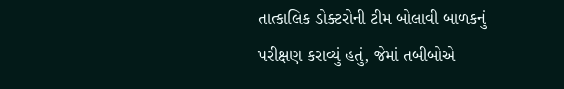તાત્કાલિક ડોક્ટરોની ટીમ બોલાવી બાળકનું પરીક્ષણ કરાવ્યું હતું, જેમાં તબીબોએ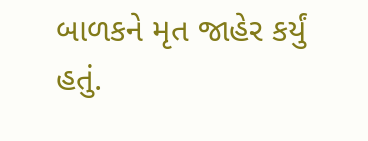બાળકને મૃત જાહેર કર્યું હતું.